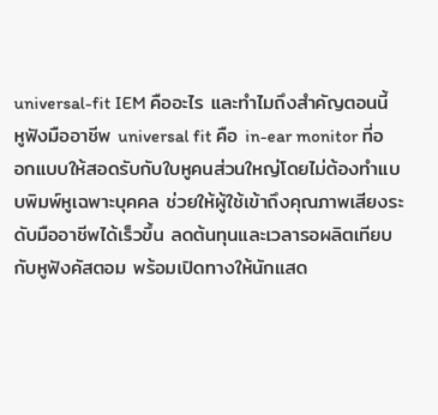universal-fit IEM คืออะไร และทำไมถึงสำคัญตอนนี้
หูฟังมืออาชีพ universal fit คือ in-ear monitor ที่ออกแบบให้สอดรับกับใบหูคนส่วนใหญ่โดยไม่ต้องทำแบบพิมพ์หูเฉพาะบุคคล ช่วยให้ผู้ใช้เข้าถึงคุณภาพเสียงระดับมืออาชีพได้เร็วขึ้น ลดต้นทุนและเวลารอผลิตเทียบกับหูฟังคัสตอม พร้อมเปิดทางให้นักแสด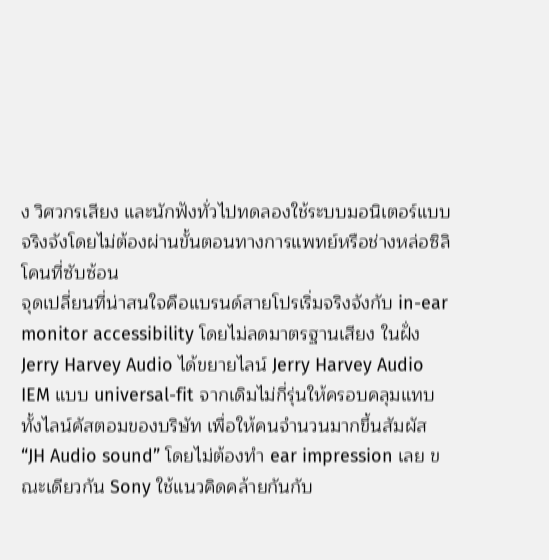ง วิศวกรเสียง และนักฟังทั่วไปทดลองใช้ระบบมอนิเตอร์แบบจริงจังโดยไม่ต้องผ่านขั้นตอนทางการแพทย์หรือช่างหล่อซิลิโคนที่ซับซ้อน
จุดเปลี่ยนที่น่าสนใจคือแบรนด์สายโปรเริ่มจริงจังกับ in-ear monitor accessibility โดยไม่ลดมาตรฐานเสียง ในฝั่ง Jerry Harvey Audio ได้ขยายไลน์ Jerry Harvey Audio IEM แบบ universal-fit จากเดิมไม่กี่รุ่นให้ครอบคลุมแทบทั้งไลน์คัสตอมของบริษัท เพื่อให้คนจำนวนมากขึ้นสัมผัส “JH Audio sound” โดยไม่ต้องทำ ear impression เลย ขณะเดียวกัน Sony ใช้แนวคิดคล้ายกันกับ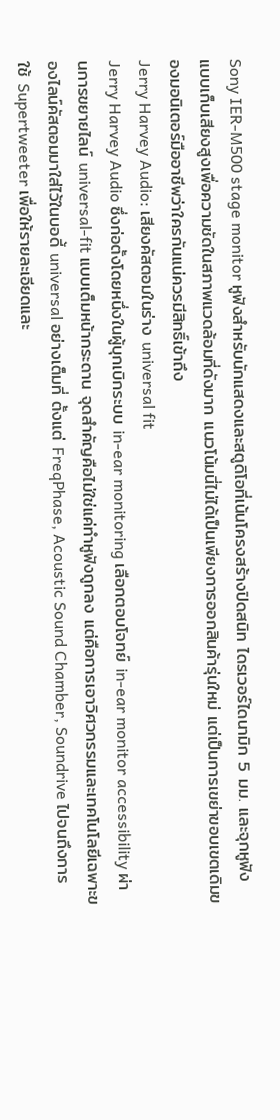Sony IER-M500 stage monitor หูฟังสำหรับนักแสดงและสตูดิโอที่เน้นโครงสร้างปิดสนิท ไดรเวอร์ไดนามิก 5 มม. และจุกหูฟังแบบเก็บเสียงสูงเพื่อความชัดในสภาพแวดล้อมที่ดังมาก แนวโน้มนี่ไม่ได้เป็นเพียงการออกสินค้ารุ่นใหม่ แต่เป็นการเขย่าขอบเขตเดิมของมอนิเตอร์มืออาชีพว่าใครกันแน่ควรมีสิทธิ์เข้าถึง
Jerry Harvey Audio: เสียงคัสตอมในร่าง universal fit
Jerry Harvey Audio ซึ่งก่อตั้งโดยหนึ่งในผู้บุกเบิกระบบ in-ear monitoring เลือกตอบโจทย์ in-ear monitor accessibility ผ่านการขยายไลน์ universal-fit แบบเต็มหน้ากระดาน จุดสำคัญคือไม่ใช่แค่ทำหูฟังถูกลง แต่คือการเอาวิศวกรรมและเทคโนโลยีเฉพาะของไลน์คัสตอมมาใส่ไว้ในบอดี้ universal อย่างเต็มที่ ตั้งแต่ FreqPhase, Acoustic Sound Chamber, Soundrive ไปจนถึงการใช้ Supertweeter เพื่อให้รายละเอียดและ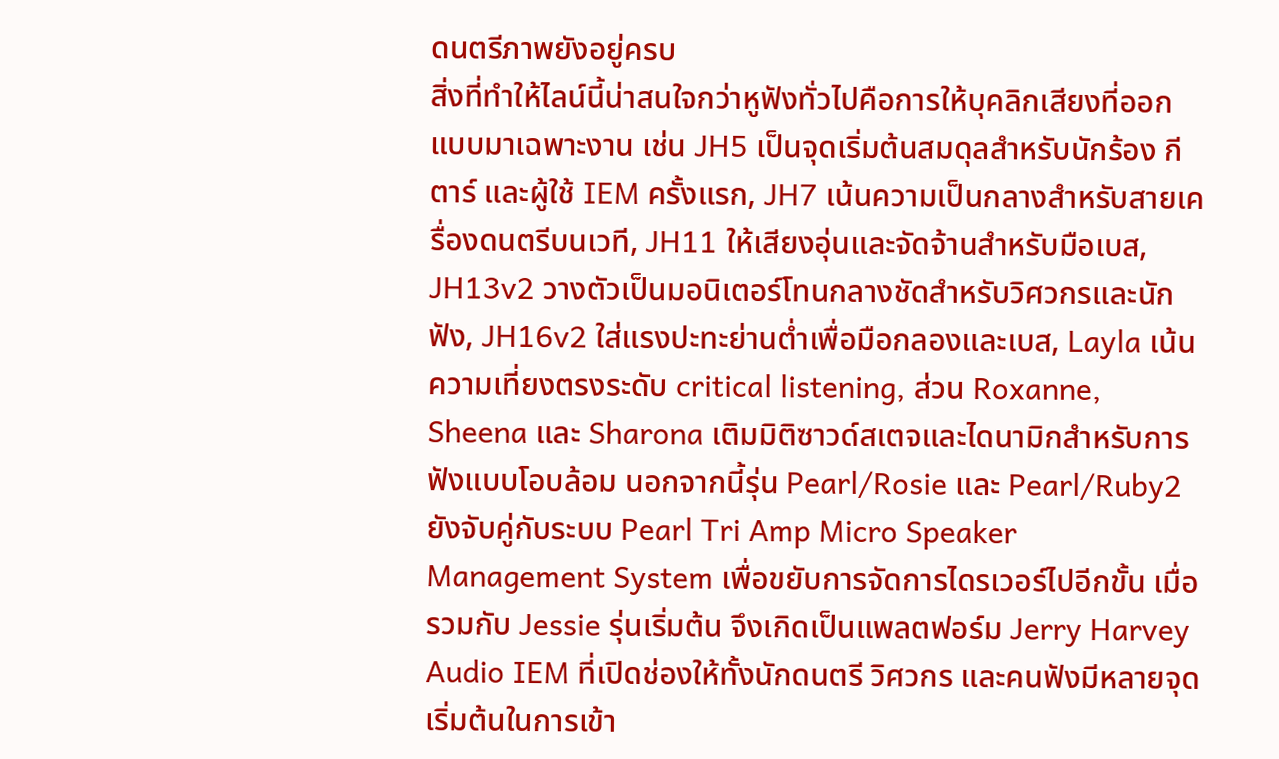ดนตรีภาพยังอยู่ครบ
สิ่งที่ทำให้ไลน์นี้น่าสนใจกว่าหูฟังทั่วไปคือการให้บุคลิกเสียงที่ออกแบบมาเฉพาะงาน เช่น JH5 เป็นจุดเริ่มต้นสมดุลสำหรับนักร้อง กีตาร์ และผู้ใช้ IEM ครั้งแรก, JH7 เน้นความเป็นกลางสำหรับสายเครื่องดนตรีบนเวที, JH11 ให้เสียงอุ่นและจัดจ้านสำหรับมือเบส, JH13v2 วางตัวเป็นมอนิเตอร์โทนกลางชัดสำหรับวิศวกรและนักฟัง, JH16v2 ใส่แรงปะทะย่านต่ำเพื่อมือกลองและเบส, Layla เน้นความเที่ยงตรงระดับ critical listening, ส่วน Roxanne, Sheena และ Sharona เติมมิติซาวด์สเตจและไดนามิกสำหรับการฟังแบบโอบล้อม นอกจากนี้รุ่น Pearl/Rosie และ Pearl/Ruby2 ยังจับคู่กับระบบ Pearl Tri Amp Micro Speaker Management System เพื่อขยับการจัดการไดรเวอร์ไปอีกขั้น เมื่อรวมกับ Jessie รุ่นเริ่มต้น จึงเกิดเป็นแพลตฟอร์ม Jerry Harvey Audio IEM ที่เปิดช่องให้ทั้งนักดนตรี วิศวกร และคนฟังมีหลายจุดเริ่มต้นในการเข้า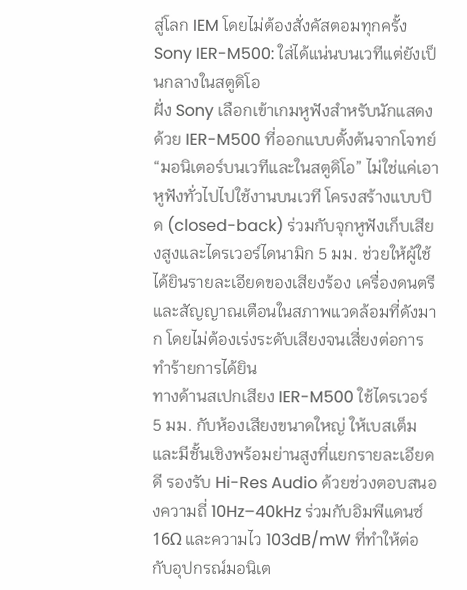สู่โลก IEM โดยไม่ต้องสั่งคัสตอมทุกครั้ง
Sony IER-M500: ใส่ได้แน่นบนเวทีแต่ยังเป็นกลางในสตูดิโอ
ฝั่ง Sony เลือกเข้าเกมหูฟังสำหรับนักแสดงด้วย IER-M500 ที่ออกแบบตั้งต้นจากโจทย์ “มอนิเตอร์บนเวทีและในสตูดิโอ” ไม่ใช่แค่เอาหูฟังทั่วไปไปใช้งานบนเวที โครงสร้างแบบปิด (closed-back) ร่วมกับจุกหูฟังเก็บเสียงสูงและไดรเวอร์ไดนามิก 5 มม. ช่วยให้ผู้ใช้ได้ยินรายละเอียดของเสียงร้อง เครื่องดนตรี และสัญญาณเตือนในสภาพแวดล้อมที่ดังมาก โดยไม่ต้องเร่งระดับเสียงจนเสี่ยงต่อการทำร้ายการได้ยิน
ทางด้านสเปกเสียง IER-M500 ใช้ไดรเวอร์ 5 มม. กับห้องเสียงขนาดใหญ่ ให้เบสเต็มและมีชั้นเชิงพร้อมย่านสูงที่แยกรายละเอียดดี รองรับ Hi-Res Audio ด้วยช่วงตอบสนองความถี่ 10Hz–40kHz ร่วมกับอิมพีแดนซ์ 16Ω และความไว 103dB/mW ที่ทำให้ต่อกับอุปกรณ์มอนิเต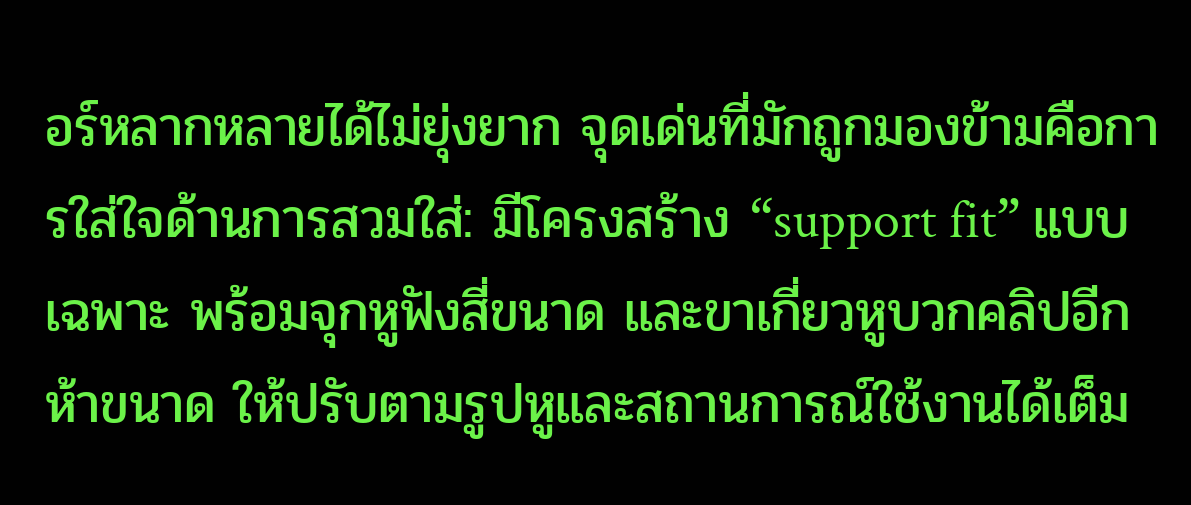อร์หลากหลายได้ไม่ยุ่งยาก จุดเด่นที่มักถูกมองข้ามคือการใส่ใจด้านการสวมใส่: มีโครงสร้าง “support fit” แบบเฉพาะ พร้อมจุกหูฟังสี่ขนาด และขาเกี่ยวหูบวกคลิปอีกห้าขนาด ให้ปรับตามรูปหูและสถานการณ์ใช้งานได้เต็ม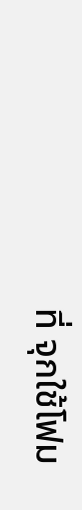ที่ จุกใช้โฟม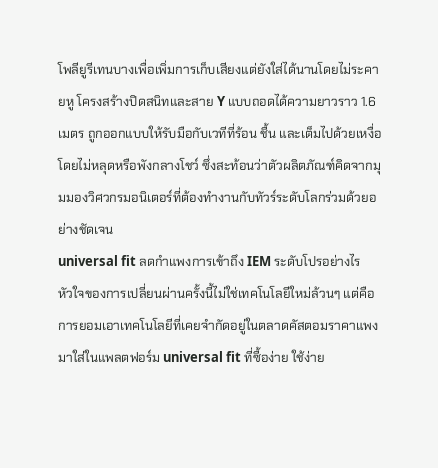โพลียูรีเทนบางเพื่อเพิ่มการเก็บเสียงแต่ยังใส่ได้นานโดยไม่ระคายหู โครงสร้างปิดสนิทและสาย Y แบบถอดได้ความยาวราว 1.6 เมตร ถูกออกแบบให้รับมือกับเวทีที่ร้อน ชื้น และเต็มไปด้วยเหงื่อ โดยไม่หลุดหรือพังกลางโชว์ ซึ่งสะท้อนว่าตัวผลิตภัณฑ์คิดจากมุมมองวิศวกรมอนิเตอร์ที่ต้องทำงานกับทัวร์ระดับโลกร่วมด้วยอย่างชัดเจน
universal fit ลดกำแพงการเข้าถึง IEM ระดับโปรอย่างไร
หัวใจของการเปลี่ยนผ่านครั้งนี้ไม่ใช่เทคโนโลยีใหม่ล้วนๆ แต่คือการยอมเอาเทคโนโลยีที่เคยจำกัดอยู่ในตลาดคัสตอมราคาแพงมาใส่ในแพลตฟอร์ม universal fit ที่ซื้อง่าย ใช้ง่าย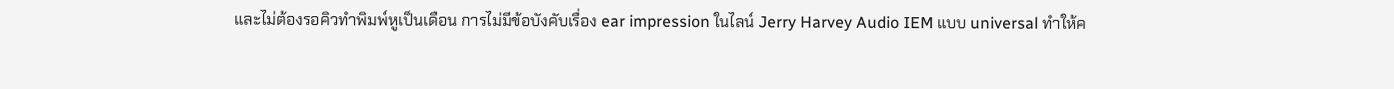และไม่ต้องรอคิวทำพิมพ์หูเป็นเดือน การไม่มีข้อบังคับเรื่อง ear impression ในไลน์ Jerry Harvey Audio IEM แบบ universal ทำให้ค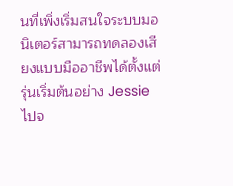นที่เพิ่งเริ่มสนใจระบบมอนิเตอร์สามารถทดลองเสียงแบบมืออาชีพได้ตั้งแต่รุ่นเริ่มต้นอย่าง Jessie ไปจ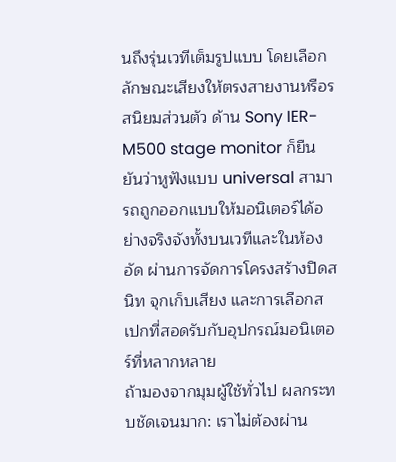นถึงรุ่นเวทีเต็มรูปแบบ โดยเลือกลักษณะเสียงให้ตรงสายงานหรือรสนิยมส่วนตัว ด้าน Sony IER-M500 stage monitor ก็ยืนยันว่าหูฟังแบบ universal สามารถถูกออกแบบให้มอนิเตอร์ได้อย่างจริงจังทั้งบนเวทีและในห้องอัด ผ่านการจัดการโครงสร้างปิดสนิท จุกเก็บเสียง และการเลือกสเปกที่สอดรับกับอุปกรณ์มอนิเตอร์ที่หลากหลาย
ถ้ามองจากมุมผู้ใช้ทั่วไป ผลกระทบชัดเจนมาก: เราไม่ต้องผ่าน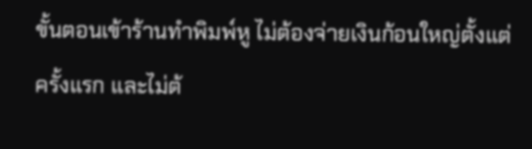ขั้นตอนเข้าร้านทำพิมพ์หู ไม่ต้องจ่ายเงินก้อนใหญ่ตั้งแต่ครั้งแรก และไม่ต้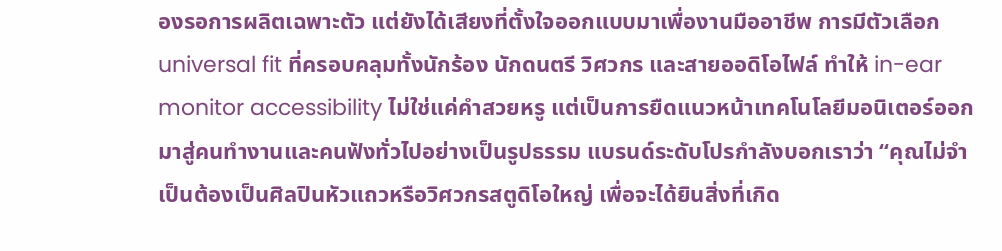องรอการผลิตเฉพาะตัว แต่ยังได้เสียงที่ตั้งใจออกแบบมาเพื่องานมืออาชีพ การมีตัวเลือก universal fit ที่ครอบคลุมทั้งนักร้อง นักดนตรี วิศวกร และสายออดิโอไฟล์ ทำให้ in-ear monitor accessibility ไม่ใช่แค่คำสวยหรู แต่เป็นการยืดแนวหน้าเทคโนโลยีมอนิเตอร์ออกมาสู่คนทำงานและคนฟังทั่วไปอย่างเป็นรูปธรรม แบรนด์ระดับโปรกำลังบอกเราว่า “คุณไม่จำเป็นต้องเป็นศิลปินหัวแถวหรือวิศวกรสตูดิโอใหญ่ เพื่อจะได้ยินสิ่งที่เกิด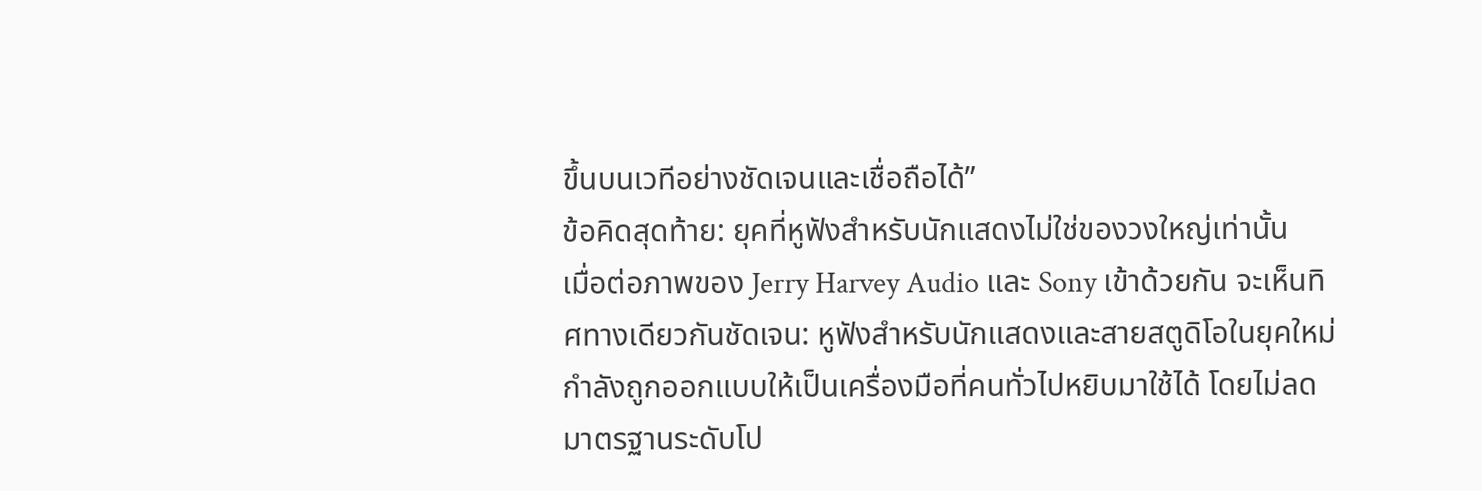ขึ้นบนเวทีอย่างชัดเจนและเชื่อถือได้”
ข้อคิดสุดท้าย: ยุคที่หูฟังสำหรับนักแสดงไม่ใช่ของวงใหญ่เท่านั้น
เมื่อต่อภาพของ Jerry Harvey Audio และ Sony เข้าด้วยกัน จะเห็นทิศทางเดียวกันชัดเจน: หูฟังสำหรับนักแสดงและสายสตูดิโอในยุคใหม่กำลังถูกออกแบบให้เป็นเครื่องมือที่คนทั่วไปหยิบมาใช้ได้ โดยไม่ลดมาตรฐานระดับโป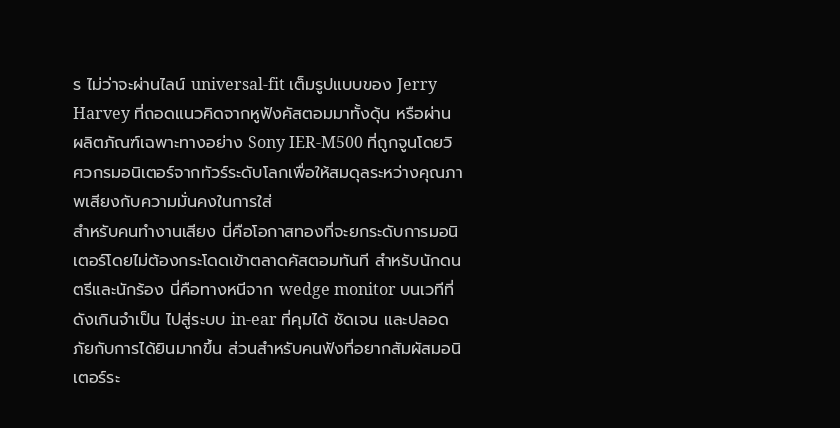ร ไม่ว่าจะผ่านไลน์ universal-fit เต็มรูปแบบของ Jerry Harvey ที่ถอดแนวคิดจากหูฟังคัสตอมมาทั้งดุ้น หรือผ่านผลิตภัณฑ์เฉพาะทางอย่าง Sony IER-M500 ที่ถูกจูนโดยวิศวกรมอนิเตอร์จากทัวร์ระดับโลกเพื่อให้สมดุลระหว่างคุณภาพเสียงกับความมั่นคงในการใส่
สำหรับคนทำงานเสียง นี่คือโอกาสทองที่จะยกระดับการมอนิเตอร์โดยไม่ต้องกระโดดเข้าตลาดคัสตอมทันที สำหรับนักดนตรีและนักร้อง นี่คือทางหนีจาก wedge monitor บนเวทีที่ดังเกินจำเป็น ไปสู่ระบบ in-ear ที่คุมได้ ชัดเจน และปลอดภัยกับการได้ยินมากขึ้น ส่วนสำหรับคนฟังที่อยากสัมผัสมอนิเตอร์ระ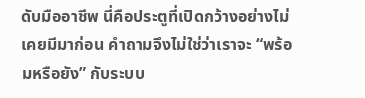ดับมืออาชีพ นี่คือประตูที่เปิดกว้างอย่างไม่เคยมีมาก่อน คำถามจึงไม่ใช่ว่าเราจะ “พร้อมหรือยัง” กับระบบ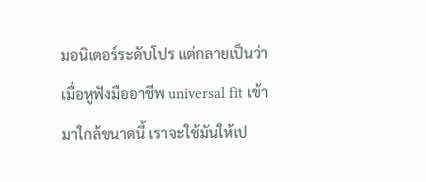มอนิเตอร์ระดับโปร แต่กลายเป็นว่า เมื่อหูฟังมืออาชีพ universal fit เข้ามาใกล้ขนาดนี้ เราจะใช้มันให้เป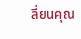ลี่ยนคุณ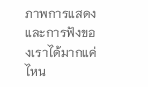ภาพการแสดงและการฟังของเราได้มากแค่ไหน